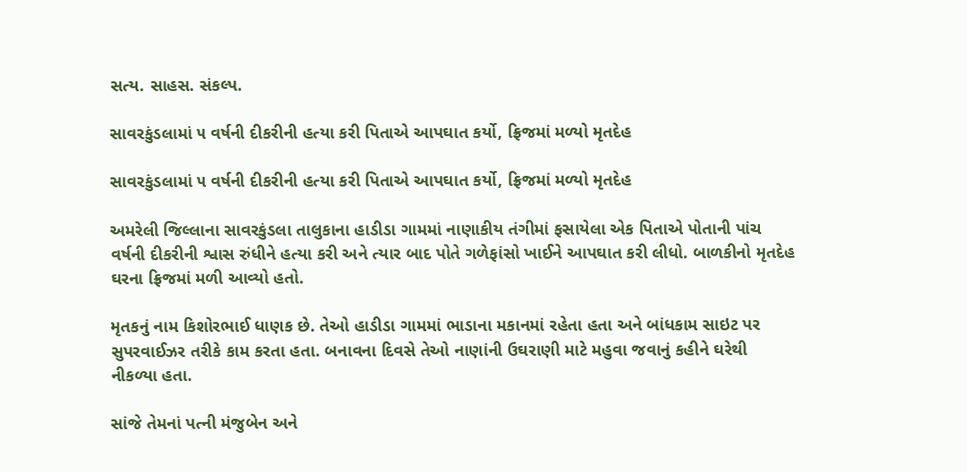સત્ય. સાહસ. સંકલ્પ.

સાવરકુંડલામાં ૫ વર્ષની દીકરીની હત્યા કરી પિતાએ આપઘાત કર્યો, ફ્રિજમાં મળ્યો મૃતદેહ

સાવરકુંડલામાં ૫ વર્ષની દીકરીની હત્યા કરી પિતાએ આપઘાત કર્યો, ફ્રિજમાં મળ્યો મૃતદેહ

અમરેલી જિલ્લાના સાવરકુંડલા તાલુકાના હાડીડા ગામમાં નાણાકીય તંગીમાં ફસાયેલા એક પિતાએ પોતાની પાંચ વર્ષની દીકરીની શ્વાસ રુંધીને હત્યા કરી અને ત્યાર બાદ પોતે ગળેફાંસો ખાઈને આપઘાત કરી લીધો. બાળકીનો મૃતદેહ ઘરના ફ્રિજમાં મળી આવ્યો હતો.

મૃતકનું નામ કિશોરભાઈ ધાણક છે. તેઓ હાડીડા ગામમાં ભાડાના મકાનમાં રહેતા હતા અને બાંધકામ સાઇટ પર સુપરવાઈઝર તરીકે કામ કરતા હતા. બનાવના દિવસે તેઓ નાણાંની ઉઘરાણી માટે મહુવા જવાનું કહીને ઘરેથી નીકળ્યા હતા.

સાંજે તેમનાં પત્ની મંજુબેન અને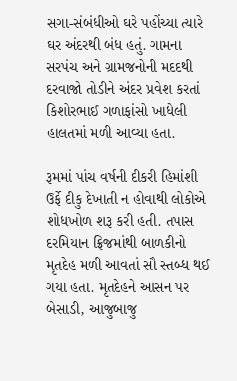સગા-સંબંધીઓ ઘરે પહોંચ્યા ત્યારે ઘર અંદરથી બંધ હતું. ગામના સરપંચ અને ગ્રામજનોની મદદથી દરવાજો તોડીને અંદર પ્રવેશ કરતાં કિશોરભાઈ ગળાફાંસો ખાધેલી હાલતમાં મળી આવ્યા હતા.

રૂમમાં પાંચ વર્ષની દીકરી હિમાંશી ઉર્ફે દીકુ દેખાતી ન હોવાથી લોકોએ શોધખોળ શરૂ કરી હતી. તપાસ દરમિયાન ફ્રિજમાંથી બાળકીનો મૃતદેહ મળી આવતાં સૌ સ્તબ્ધ થઈ ગયા હતા. મૃતદેહને આસન પર બેસાડી, આજુબાજુ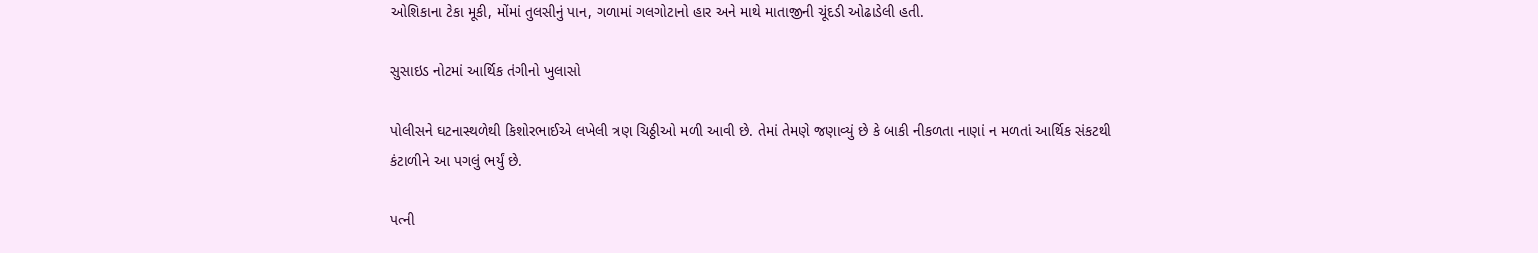ઓશિકાના ટેકા મૂકી, મોંમાં તુલસીનું પાન, ગળામાં ગલગોટાનો હાર અને માથે માતાજીની ચૂંદડી ઓઢાડેલી હતી.

સુસાઇડ નોટમાં આર્થિક તંગીનો ખુલાસો

પોલીસને ઘટનાસ્થળેથી કિશોરભાઈએ લખેલી ત્રણ ચિઠ્ઠીઓ મળી આવી છે. તેમાં તેમણે જણાવ્યું છે કે બાકી નીકળતા નાણાં ન મળતાં આર્થિક સંકટથી કંટાળીને આ પગલું ભર્યું છે.

પત્ની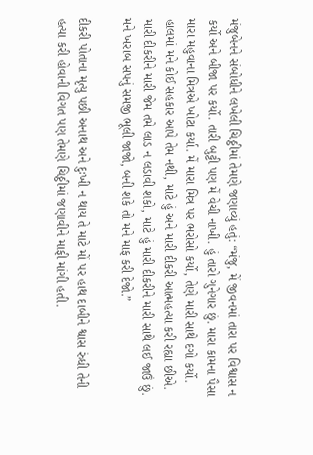મંજુબેનને સંબોધીને લખેલી ચિઠ્ઠીમાં તેમણે જણાવ્યું હતું: “મંજુ, મેં જીવનમાં તારા પર વિશ્વાસ ન કર્યો અને બીજા પર કર્યો. તારી બુટ્ટી પણ મેં વેચી નાખી. હું તારો ગુનેગાર છું. મારા કામના પૈસા મારા મહુવાના મિત્રએ ખોટા કર્યા. મેં મારા મિત્ર પર ભરોસો કર્યો, તેણે મારી સાથે દગો કર્યો. હાલમાં મને કોઈ સહકાર આપે તેમ નથી, માટે હું અને મારી દીકરી આત્મહત્યા કરી રહ્યા છીએ. મારી દીકરીને મારી જેમ તમે લાડ ન લડાવી શકો, માટે હું મારી દીકરીને મારી સાથે લઈ જાઉં છું. મને ખરાબ સપનું સમજી ભૂલી જાજો, બની શકે તો મને માફ કરી દેજો.”

દીકરી પોતાના મૃત્યુ પછી અનાથ અને દુઃખી ન થાય તે માટે મોં પર હાથ દાબીને શ્વાસ રુંધી તેની હત્યા કરી હોવાની વિગત પણ તેમણે ચિઠ્ઠીમાં જણાવીને માફી માંગી હતી.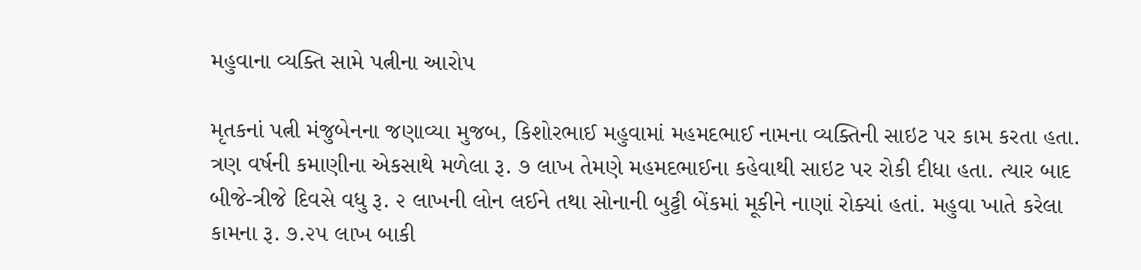મહુવાના વ્યક્તિ સામે પત્નીના આરોપ

મૃતકનાં પત્ની મંજુબેનના જણાવ્યા મુજબ, કિશોરભાઈ મહુવામાં મહમદભાઈ નામના વ્યક્તિની સાઇટ પર કામ કરતા હતા. ત્રણ વર્ષની કમાણીના એકસાથે મળેલા રૂ. ૭ લાખ તેમણે મહમદભાઈના કહેવાથી સાઇટ પર રોકી દીધા હતા. ત્યાર બાદ બીજે-ત્રીજે દિવસે વધુ રૂ. ૨ લાખની લોન લઈને તથા સોનાની બુટ્ટી બેંકમાં મૂકીને નાણાં રોક્યાં હતાં. મહુવા ખાતે કરેલા કામના રૂ. ૭.૨૫ લાખ બાકી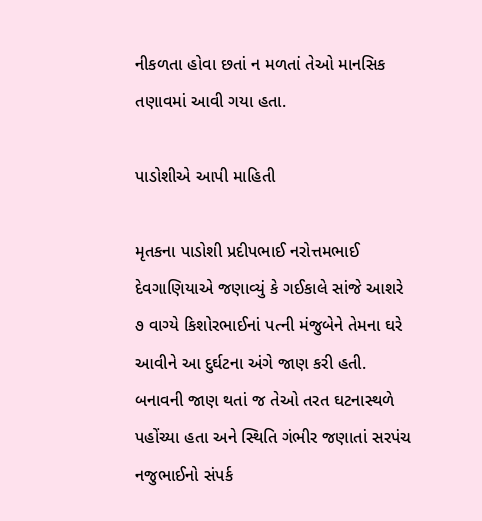નીકળતા હોવા છતાં ન મળતાં તેઓ માનસિક તણાવમાં આવી ગયા હતા.

પાડોશીએ આપી માહિતી

મૃતકના પાડોશી પ્રદીપભાઈ નરોત્તમભાઈ દેવગાણિયાએ જણાવ્યું કે ગઈકાલે સાંજે આશરે ૭ વાગ્યે કિશોરભાઈનાં પત્ની મંજુબેને તેમના ઘરે આવીને આ દુર્ઘટના અંગે જાણ કરી હતી. બનાવની જાણ થતાં જ તેઓ તરત ઘટનાસ્થળે પહોંચ્યા હતા અને સ્થિતિ ગંભીર જણાતાં સરપંચ નજુભાઈનો સંપર્ક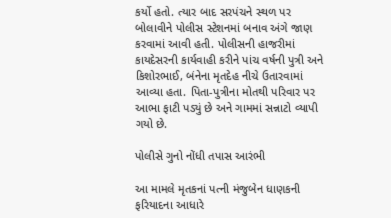કર્યો હતો. ત્યાર બાદ સરપંચને સ્થળ પર બોલાવીને પોલીસ સ્ટેશનમાં બનાવ અંગે જાણ કરવામાં આવી હતી. પોલીસની હાજરીમાં કાયદેસરની કાર્યવાહી કરીને પાંચ વર્ષની પુત્રી અને કિશોરભાઈ, બંનેના મૃતદેહ નીચે ઉતારવામાં આવ્યા હતા. પિતા-પુત્રીના મોતથી પરિવાર પર આભા ફાટી પડ્યું છે અને ગામમાં સન્નાટો વ્યાપી ગયો છે.

પોલીસે ગુનો નોંધી તપાસ આરંભી

આ મામલે મૃતકનાં પત્ની મંજુબેન ધાણકની ફરિયાદના આધારે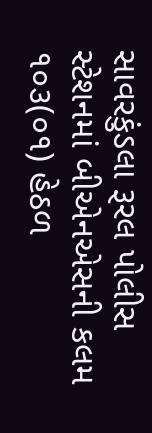સાવરકુંડલા રૂરલ પોલીસ સ્ટેશનમાં બીએનએસની કલમ ૧૦૩(૦૧) હેઠળ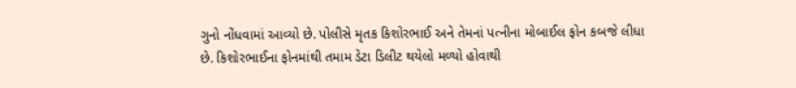ગુનો નોંધવામાં આવ્યો છે. પોલીસે મૃતક કિશોરભાઈ અને તેમનાં પત્નીના મોબાઈલ ફોન કબજે લીધા છે. કિશોરભાઈના ફોનમાંથી તમામ ડેટા ડિલીટ થયેલો મળ્યો હોવાથી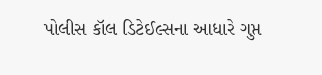પોલીસ કૉલ ડિટેઈલ્સના આધારે ગુપ્ત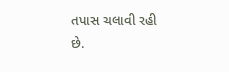તપાસ ચલાવી રહી છે.